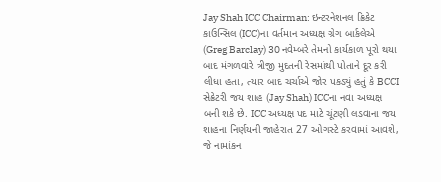Jay Shah ICC Chairman: ઇન્ટરનેશનલ ક્રિકેટ કાઉન્સિલ (ICC)ના વર્તમાન અધ્યક્ષ ગ્રેગ બાર્કલેએ (Greg Barclay) 30 નવેમ્બરે તેમનો કાર્યકાળ પૂરો થયા બાદ મંગળવારે ત્રીજી મુદતની રેસમાંથી પોતાને દૂર કરી લીધા હતા, ત્યાર બાદ ચર્ચાએ જોર પકડ્યું હતું કે BCCI સેક્રેટરી જય શાહ (Jay Shah) ICCના નવા અધ્યક્ષ બની શકે છે. ICC અધ્યક્ષ પદ માટે ચૂંટણી લડવાના જય શાહના નિર્ણયની જાહેરાત 27 ઓગસ્ટે કરવામાં આવશે, જે નામાંકન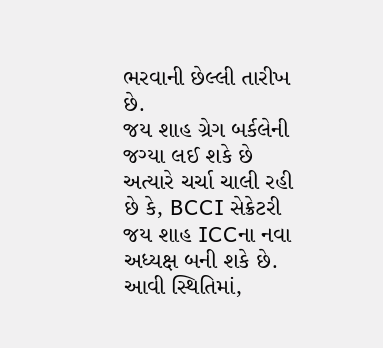ભરવાની છેલ્લી તારીખ છે.
જય શાહ ગ્રેગ બર્કલેની જગ્યા લઈ શકે છે
અત્યારે ચર્ચા ચાલી રહી છે કે, BCCI સેક્રેટરી જય શાહ ICCના નવા અધ્યક્ષ બની શકે છે. આવી સ્થિતિમાં,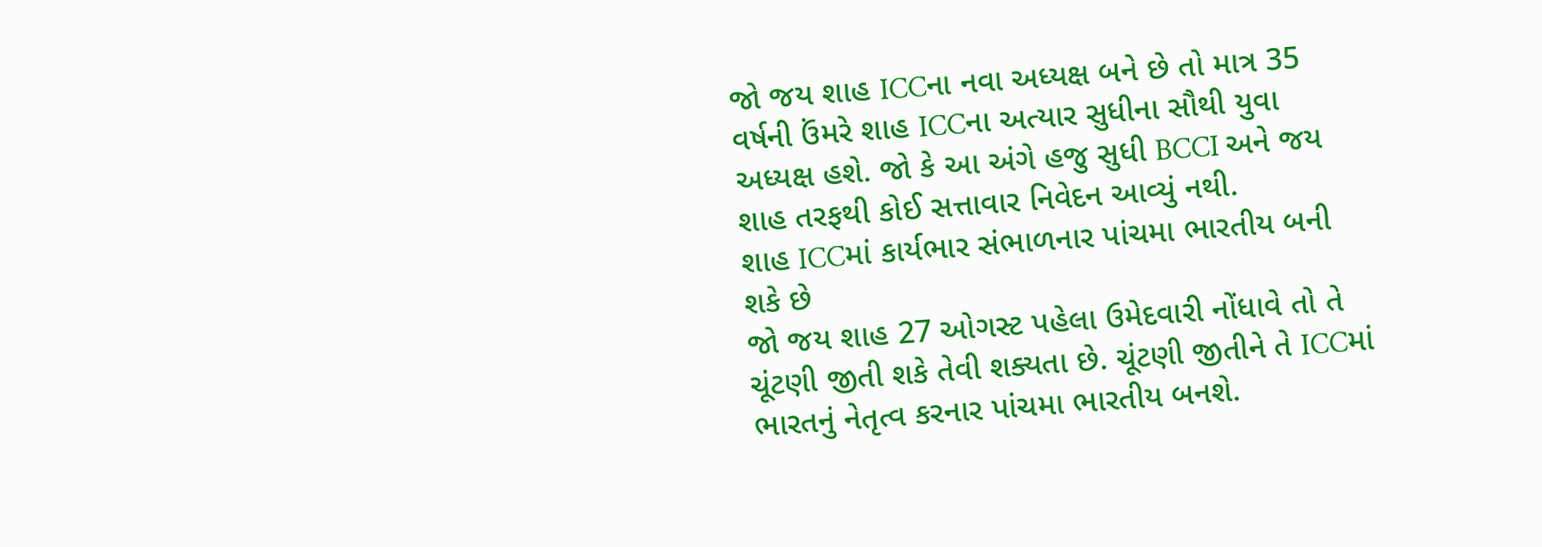જો જય શાહ ICCના નવા અધ્યક્ષ બને છે તો માત્ર 35 વર્ષની ઉંમરે શાહ ICCના અત્યાર સુધીના સૌથી યુવા અધ્યક્ષ હશે. જો કે આ અંગે હજુ સુધી BCCI અને જય શાહ તરફથી કોઈ સત્તાવાર નિવેદન આવ્યું નથી.
શાહ ICCમાં કાર્યભાર સંભાળનાર પાંચમા ભારતીય બની શકે છે
જો જય શાહ 27 ઓગસ્ટ પહેલા ઉમેદવારી નોંધાવે તો તે ચૂંટણી જીતી શકે તેવી શક્યતા છે. ચૂંટણી જીતીને તે ICCમાં ભારતનું નેતૃત્વ કરનાર પાંચમા ભારતીય બનશે.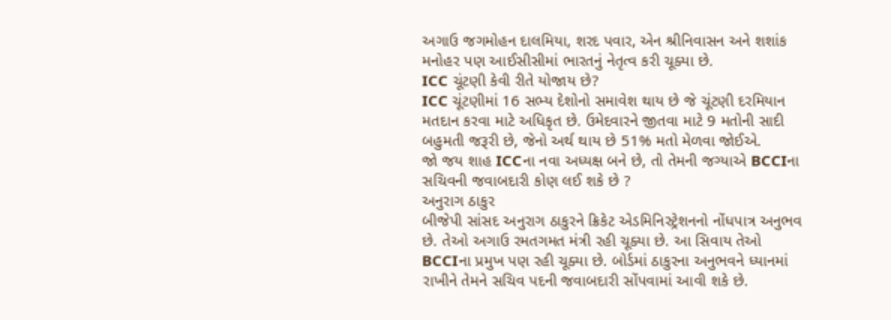અગાઉ જગમોહન દાલમિયા, શરદ પવાર, એન શ્રીનિવાસન અને શશાંક મનોહર પણ આઈસીસીમાં ભારતનું નેતૃત્વ કરી ચૂક્યા છે.
ICC ચૂંટણી કેવી રીતે યોજાય છે?
ICC ચૂંટણીમાં 16 સભ્ય દેશોનો સમાવેશ થાય છે જે ચૂંટણી દરમિયાન મતદાન કરવા માટે અધિકૃત છે. ઉમેદવારને જીતવા માટે 9 મતોની સાદી બહુમતી જરૂરી છે, જેનો અર્થ થાય છે 51% મતો મેળવા જોઈએ.
જો જય શાહ ICCના નવા અધ્યક્ષ બને છે, તો તેમની જગ્યાએ BCCIના સચિવની જવાબદારી કોણ લઈ શકે છે ?
અનુરાગ ઠાકુર
બીજેપી સાંસદ અનુરાગ ઠાકુરને ક્રિકેટ એડમિનિસ્ટ્રેશનનો નોંધપાત્ર અનુભવ છે. તેઓ અગાઉ રમતગમત મંત્રી રહી ચૂક્યા છે. આ સિવાય તેઓ BCCIના પ્રમુખ પણ રહી ચૂક્યા છે. બોર્ડમાં ઠાકુરના અનુભવને ધ્યાનમાં રાખીને તેમને સચિવ પદની જવાબદારી સોંપવામાં આવી શકે છે.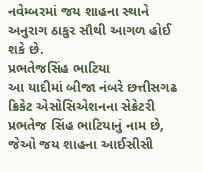નવેમ્બરમાં જય શાહના સ્થાને અનુરાગ ઠાકુર સૌથી આગળ હોઈ શકે છે.
પ્રભતેજસિંહ ભાટિયા
આ યાદીમાં બીજા નંબરે છત્તીસગઢ ક્રિકેટ એસોસિએશનના સેક્રેટરી પ્રભતેજ સિંહ ભાટિયાનું નામ છે, જેઓ જય શાહના આઈસીસી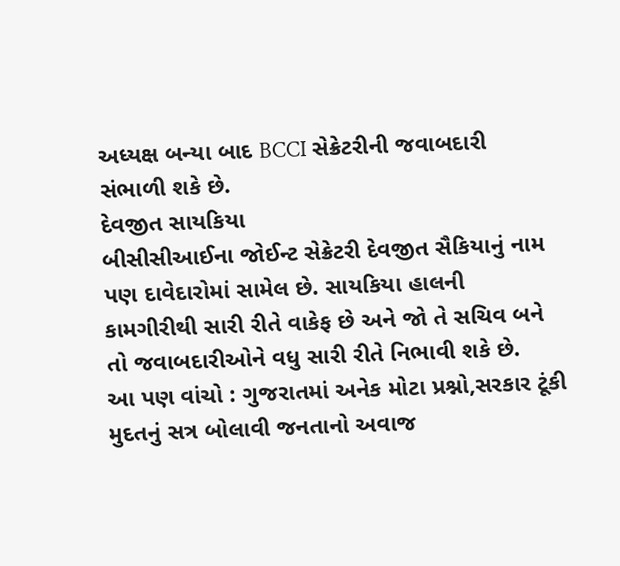અધ્યક્ષ બન્યા બાદ BCCI સેક્રેટરીની જવાબદારી સંભાળી શકે છે.
દેવજીત સાયકિયા
બીસીસીઆઈના જોઈન્ટ સેક્રેટરી દેવજીત સૈકિયાનું નામ પણ દાવેદારોમાં સામેલ છે. સાયકિયા હાલની કામગીરીથી સારી રીતે વાકેફ છે અને જો તે સચિવ બને તો જવાબદારીઓને વધુ સારી રીતે નિભાવી શકે છે.
આ પણ વાંચો : ગુજરાતમાં અનેક મોટા પ્રશ્નો,સરકાર ટૂંકી મુદતનું સત્ર બોલાવી જનતાનો અવાજ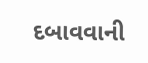દબાવવાની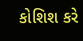કોશિશ કરે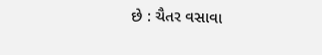છે : ચૈતર વસાવા